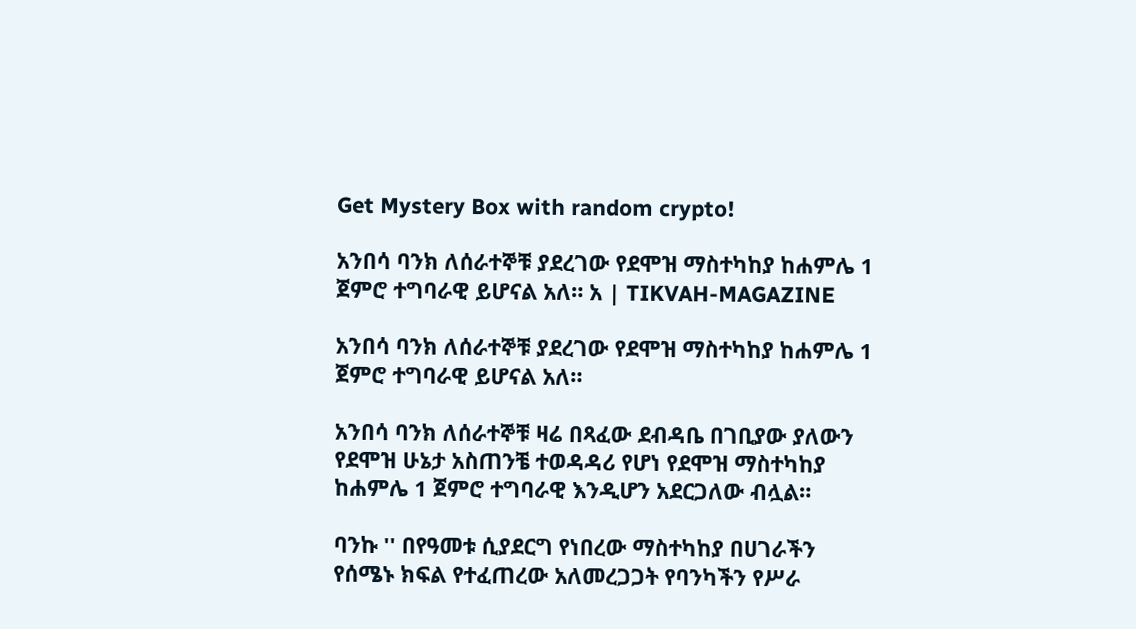Get Mystery Box with random crypto!

አንበሳ ባንክ ለሰራተኞቹ ያደረገው የደሞዝ ማስተካከያ ከሐምሌ 1 ጀምሮ ተግባራዊ ይሆናል አለ። አ | TIKVAH-MAGAZINE

አንበሳ ባንክ ለሰራተኞቹ ያደረገው የደሞዝ ማስተካከያ ከሐምሌ 1 ጀምሮ ተግባራዊ ይሆናል አለ።

አንበሳ ባንክ ለሰራተኞቹ ዛሬ በጻፈው ደብዳቤ በገቢያው ያለውን የደሞዝ ሁኔታ አስጠንቼ ተወዳዳሪ የሆነ የደሞዝ ማስተካከያ ከሐምሌ 1 ጀምሮ ተግባራዊ እንዲሆን አደርጋለው ብሏል።

ባንኩ '' በየዓመቱ ሲያደርግ የነበረው ማስተካከያ በሀገራችን የሰሜኑ ክፍል የተፈጠረው አለመረጋጋት የባንካችን የሥራ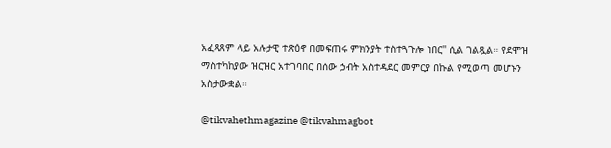አፈጻጸም ላይ አሉታዊ ተጽዕኖ በመፍጠሩ ምክንያት ተስተጓጉሎ ነበር'' ሲል ገልጿል። የደሞዝ ማስተካከያው ዝርዝር አተገባበር በሰው ኃብት አስተዳደር መምርያ በኩል የሚወጣ መሆኑን አስታውቋል።

@tikvahethmagazine @tikvahmagbot